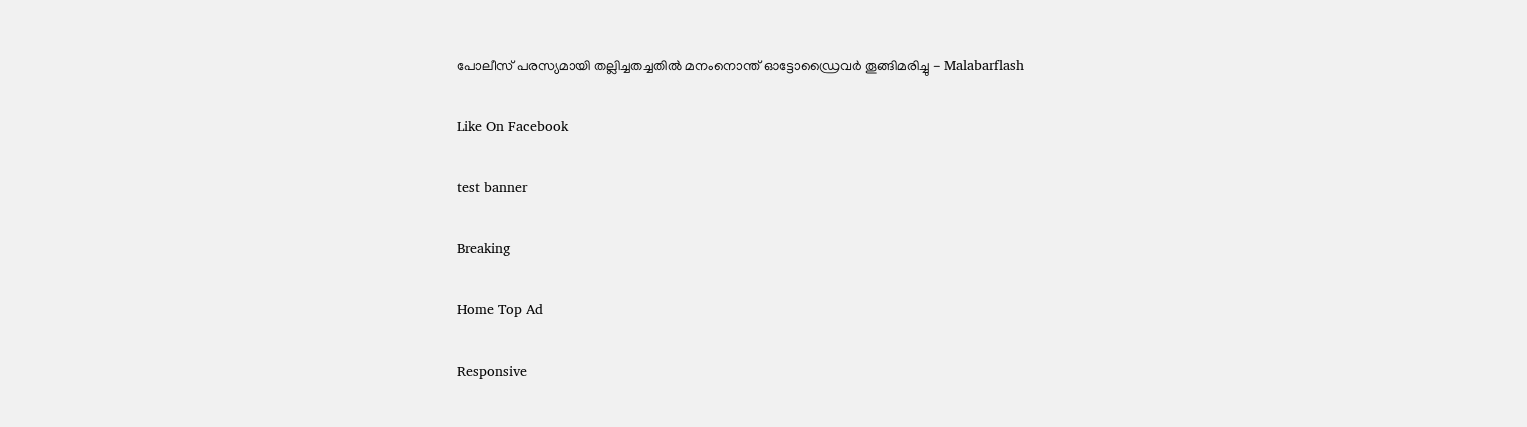പോലീസ് പരസ്യമായി തല്ലിച്ചതച്ചതില്‍ മനംനൊന്ത് ഓട്ടോഡ്രൈവര്‍ തൂങ്ങിമരിച്ചു - Malabarflash

Like On Facebook

test banner

Breaking

Home Top Ad

Responsive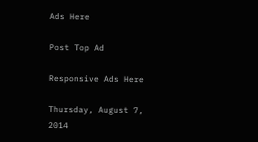Ads Here

Post Top Ad

Responsive Ads Here

Thursday, August 7, 2014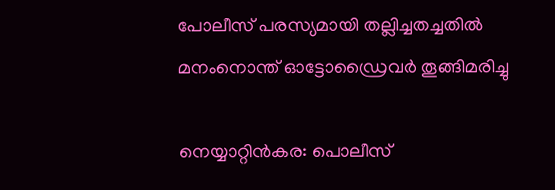പോലീസ് പരസ്യമായി തല്ലിച്ചതച്ചതില്‍ മനംനൊന്ത് ഓട്ടോഡ്രൈവര്‍ തൂങ്ങിമരിച്ചു

നെയ്യാറ്റിന്‍കര: പൊലീസ്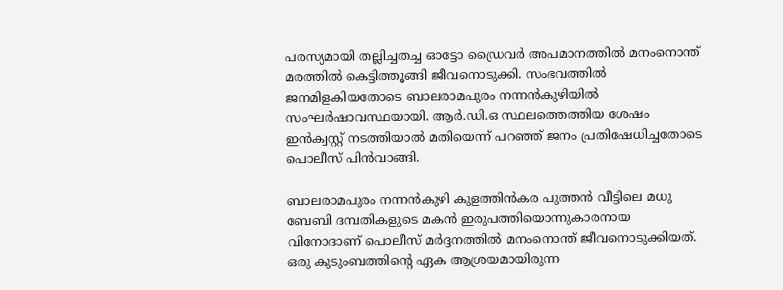പരസ്യമായി തല്ലിച്ചതച്ച ഓട്ടോ ഡ്രൈവര്‍ അപമാനത്തില്‍ മനംനൊന്ത് മരത്തില്‍ കെട്ടിത്തൂങ്ങി ജീവനൊടുക്കി. സംഭവത്തില്‍ ജനമിളകിയതോടെ ബാലരാമപുരം നന്നന്‍കുഴിയില്‍ സംഘര്‍ഷാവസ്ഥയായി. ആര്‍.ഡി.ഒ സ്ഥലത്തെത്തിയ ശേഷം ഇന്‍ക്വസ്റ്റ് നടത്തിയാല്‍ മതിയെന്ന് പറഞ്ഞ് ജനം പ്രതിഷേധിച്ചതോടെ പൊലീസ് പിന്‍വാങ്ങി.

ബാലരാമപുരം നന്നന്‍കുഴി കുളത്തിന്‍കര പുത്തന്‍ വീട്ടിലെ മധു ബേബി ദമ്പതികളുടെ മകന്‍ ഇരുപത്തിയൊന്നുകാരനായ വിനോദാണ് പൊലീസ് മര്‍ദ്ദനത്തില്‍ മനംനൊന്ത് ജീവനൊടുക്കിയത്. ഒരു കുടുംബത്തിന്റെ ഏക ആശ്രയമായിരുന്ന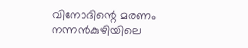വിനോദിന്റെ മരണം നന്നന്‍കുഴിയിലെ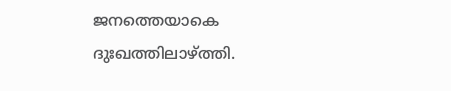ജനത്തെയാകെ ദുഃഖത്തിലാഴ്ത്തി.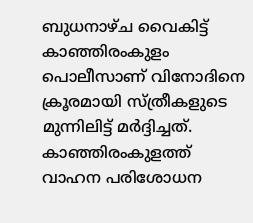ബുധനാഴ്ച വൈകിട്ട് കാഞ്ഞിരംകുളം പൊലീസാണ് വിനോദിനെ ക്രൂരമായി സ്ത്രീകളുടെ മുന്നിലിട്ട് മര്‍ദ്ദിച്ചത്. കാഞ്ഞിരംകുളത്ത് വാഹന പരിശോധന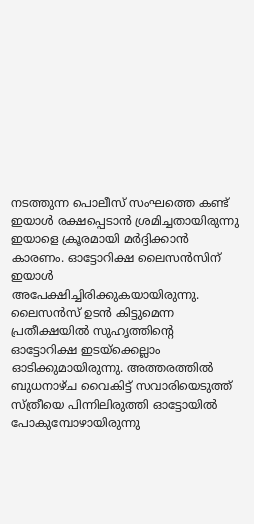നടത്തുന്ന പൊലീസ് സംഘത്തെ കണ്ട് ഇയാള്‍ രക്ഷപ്പെടാന്‍ ശ്രമിച്ചതായിരുന്നു ഇയാളെ ക്രൂരമായി മര്‍ദ്ദിക്കാന്‍ കാരണം. ഓട്ടോറിക്ഷ ലൈസന്‍സിന് ഇയാള്‍ അപേക്ഷിച്ചിരിക്കുകയായിരുന്നു. ലൈസന്‍സ് ഉടന്‍ കിട്ടുമെന്ന പ്രതീക്ഷയില്‍ സുഹൃത്തിന്റെ ഓട്ടോറിക്ഷ ഇടയ്‌ക്കെല്ലാം ഓടിക്കുമായിരുന്നു. അത്തരത്തില്‍ ബുധനാഴ്ച വൈകിട്ട് സവാരിയെടുത്ത് സ്ത്രീയെ പിന്നിലിരുത്തി ഓട്ടോയില്‍ പോകുമ്പോഴായിരുന്നു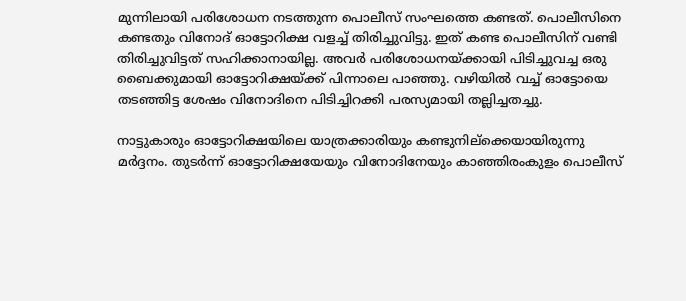മുന്നിലായി പരിശോധന നടത്തുന്ന പൊലീസ് സംഘത്തെ കണ്ടത്. പൊലീസിനെ കണ്ടതും വിനോദ് ഓട്ടോറിക്ഷ വളച്ച് തിരിച്ചുവിട്ടു. ഇത് കണ്ട പൊലീസിന് വണ്ടി തിരിച്ചുവിട്ടത് സഹിക്കാനായില്ല. അവര്‍ പരിശോധനയ്ക്കായി പിടിച്ചുവച്ച ഒരു ബൈക്കുമായി ഓട്ടോറിക്ഷയ്ക്ക് പിന്നാലെ പാഞ്ഞു. വഴിയില്‍ വച്ച് ഓട്ടോയെ തടഞ്ഞിട്ട ശേഷം വിനോദിനെ പിടിച്ചിറക്കി പരസ്യമായി തല്ലിച്ചതച്ചു.

നാട്ടുകാരും ഓട്ടോറിക്ഷയിലെ യാത്രക്കാരിയും കണ്ടുനില്‌ക്കെയായിരുന്നു മര്‍ദ്ദനം. തുടര്‍ന്ന് ഓട്ടോറിക്ഷയേയും വിനോദിനേയും കാഞ്ഞിരംകുളം പൊലീസ്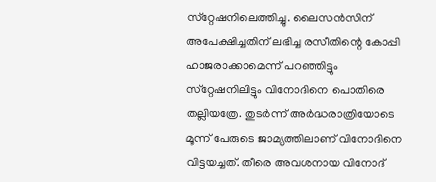സ്‌റ്റേഷനിലെത്തിച്ചു. ലൈസന്‍സിന് അപേക്ഷിച്ചതിന് ലഭിച്ച രസീതിന്റെ കോപ്പി ഹാജരാക്കാമെന്ന് പറഞ്ഞിട്ടും സ്‌റ്റേഷനിലിട്ടും വിനോദിനെ പൊതിരെ തല്ലിയത്രേ. തുടര്‍ന്ന് അര്‍ദ്ധരാത്രിയോടെ മൂന്ന് പേരുടെ ജാമ്യത്തിലാണ് വിനോദിനെ വിട്ടയച്ചത്. തീരെ അവശനായ വിനോദ്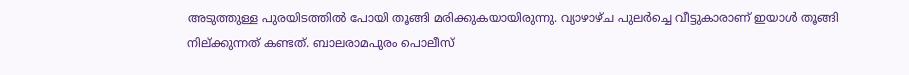അടുത്തുള്ള പുരയിടത്തില്‍ പോയി തൂങ്ങി മരിക്കുകയായിരുന്നു. വ്യാഴാഴ്ച പുലര്‍ച്ചെ വീട്ടുകാരാണ് ഇയാള്‍ തൂങ്ങി നില്ക്കുന്നത് കണ്ടത്. ബാലരാമപുരം പൊലീസ്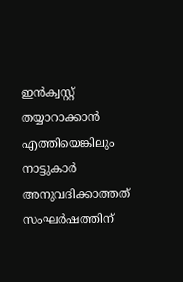ഇന്‍ക്വസ്റ്റ് തയ്യാറാക്കാന്‍ എത്തിയെങ്കിലും നാട്ടുകാര്‍ അനുവദിക്കാത്തത് സംഘര്‍ഷത്തിന്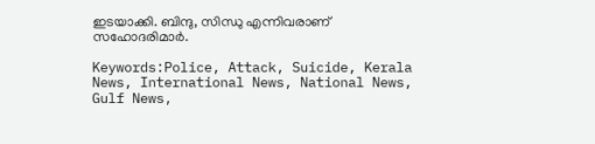ഇടയാക്കി. ബിന്ദു, സിന്ധു എന്നിവരാണ് സഹോദരിമാര്‍.

Keywords:Police, Attack, Suicide, Kerala News, International News, National News, Gulf News,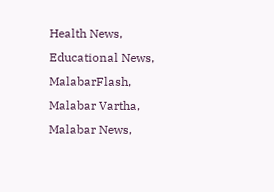Health News, Educational News, MalabarFlash, Malabar Vartha, Malabar News,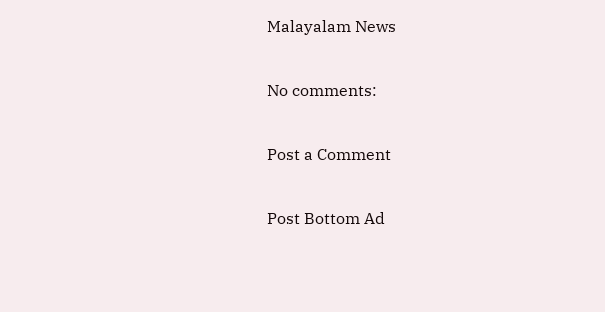Malayalam News

No comments:

Post a Comment

Post Bottom Ad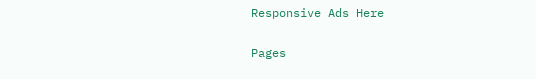Responsive Ads Here

Pages